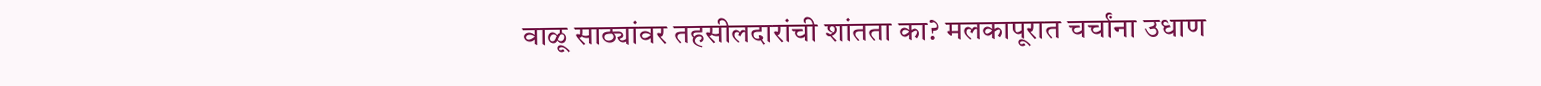वाळू साठ्यांवर तहसीलदारांची शांतता का? मलकापूरात चर्चांना उधाण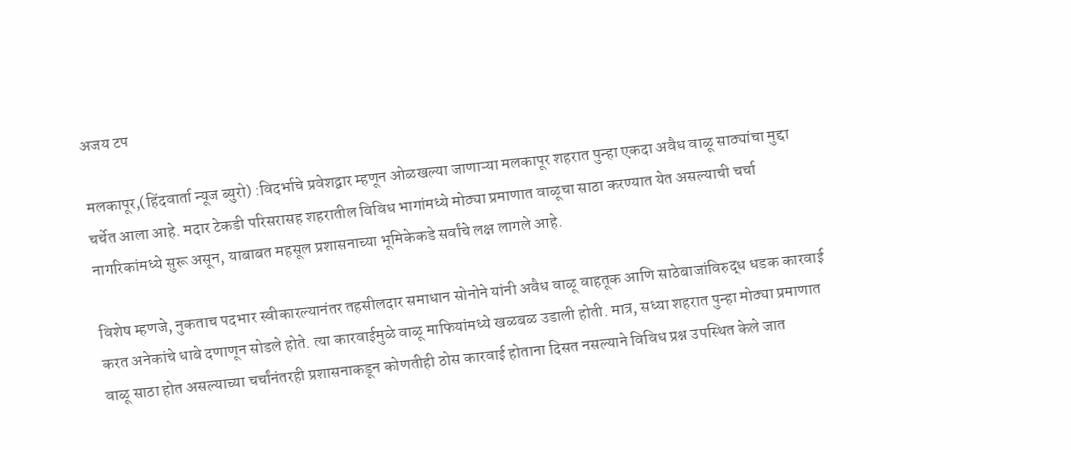अजय टप

मलकापूर,(हिंदवार्ता न्यूज ब्युरो) :विदर्भाचे प्रवेशद्वार म्हणून ओळखल्या जाणाऱ्या मलकापूर शहरात पुन्हा एकदा अवैध वाळू साठ्यांचा मुद्दा चर्चेत आला आहे. मदार टेकडी परिसरासह शहरातील विविध भागांमध्ये मोठ्या प्रमाणात वाळूचा साठा करण्यात येत असल्याची चर्चा नागरिकांमध्ये सुरू असून, याबाबत महसूल प्रशासनाच्या भूमिकेकडे सर्वांचे लक्ष लागले आहे.

विशेष म्हणजे, नुकताच पदभार स्वीकारल्यानंतर तहसीलदार समाधान सोनोने यांनी अवैध वाळू वाहतूक आणि साठेबाजांविरुद्ध धडक कारवाई करत अनेकांचे धाबे दणाणून सोडले होते. त्या कारवाईमुळे वाळू माफियांमध्ये खळबळ उडाली होती. मात्र, सध्या शहरात पुन्हा मोठ्या प्रमाणात वाळू साठा होत असल्याच्या चर्चांनंतरही प्रशासनाकडून कोणतीही ठोस कारवाई होताना दिसत नसल्याने विविध प्रश्न उपस्थित केले जात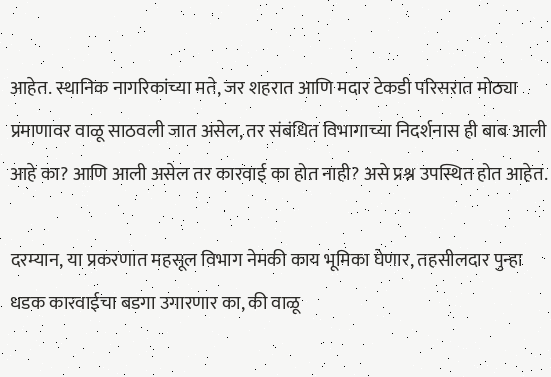आहेत. स्थानिक नागरिकांच्या मते, जर शहरात आणि मदार टेकडी परिसरात मोठ्या प्रमाणावर वाळू साठवली जात असेल, तर संबंधित विभागाच्या निदर्शनास ही बाब आली आहे का? आणि आली असेल तर कारवाई का होत नाही? असे प्रश्न उपस्थित होत आहेत.

दरम्यान, या प्रकरणात महसूल विभाग नेमकी काय भूमिका घेणार, तहसीलदार पुन्हा धडक कारवाईचा बडगा उगारणार का, की वाळू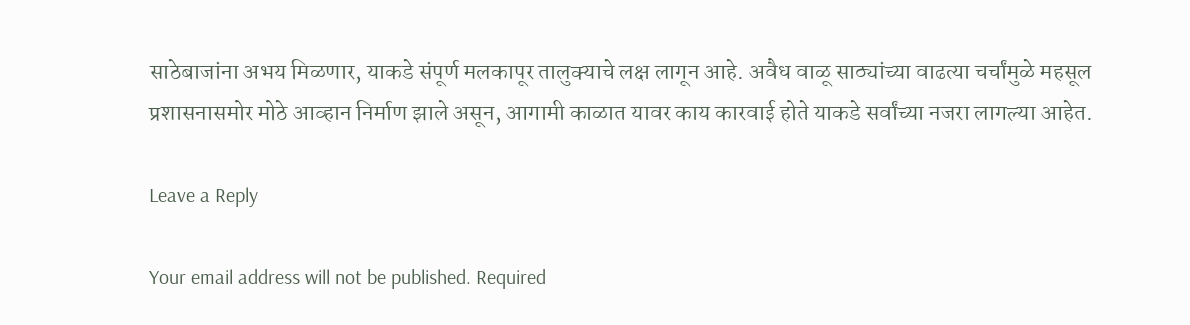साठेबाजांना अभय मिळणार, याकडे संपूर्ण मलकापूर तालुक्याचे लक्ष लागून आहे. अवैध वाळू साठ्यांच्या वाढत्या चर्चांमुळे महसूल प्रशासनासमोर मोठे आव्हान निर्माण झाले असून, आगामी काळात यावर काय कारवाई होते याकडे सर्वांच्या नजरा लागल्या आहेत.

Leave a Reply

Your email address will not be published. Required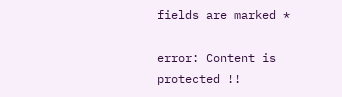fields are marked *

error: Content is protected !!